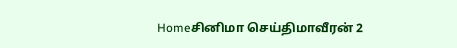Homeசினிமா செய்திமாவீரன் 2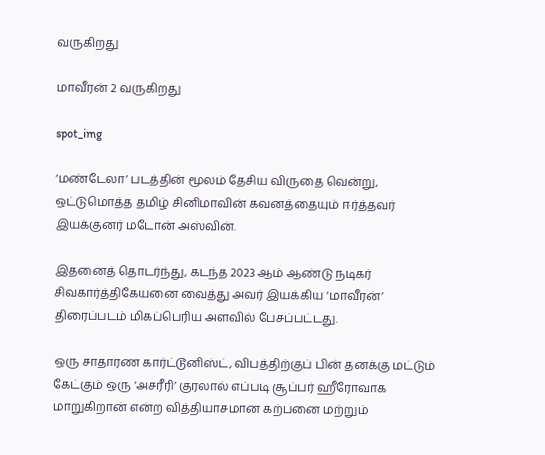வருகிறது

மாவீரன் 2 வருகிறது

spot_img

‘மண்டேலா’ படத்தின் மூலம் தேசிய விருதை வென்று, ஒட்டுமொத்த தமிழ் சினிமாவின் கவனத்தையும் ஈர்த்தவர் இயக்குனர் மடோன் அஸ்வின்.

இதனைத் தொடர்ந்து, கடந்த 2023 ஆம் ஆண்டு நடிகர் சிவகார்த்திகேயனை வைத்து அவர் இயக்கிய ‘மாவீரன்’ திரைப்படம் மிகப்பெரிய அளவில் பேசப்பட்டது.

ஒரு சாதாரண கார்ட்டூனிஸ்ட், விபத்திற்குப் பின் தனக்கு மட்டும் கேட்கும் ஒரு ‘அசரீரி’ குரலால் எப்படி சூப்பர் ஹீரோவாக மாறுகிறான் என்ற வித்தியாசமான கற்பனை மற்றும்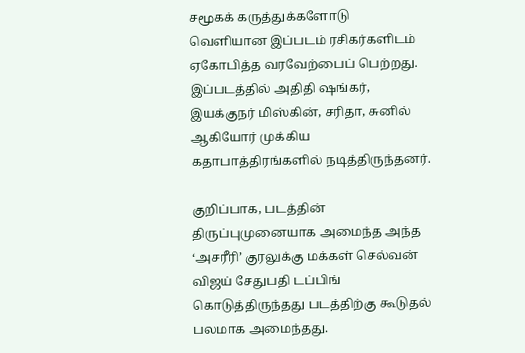சமூகக் கருத்துக்களோடு வெளியான இப்படம் ரசிகர்களிடம் ஏகோபித்த வரவேற்பைப் பெற்றது. இப்படத்தில் அதிதி ஷங்கர், இயக்குநர் மிஸ்கின், சரிதா, சுனில் ஆகியோர் முக்கிய கதாபாத்திரங்களில் நடித்திருந்தனர்.

குறிப்பாக, படத்தின் திருப்புமுனையாக அமைந்த அந்த ‘அசரீரி’ குரலுக்கு மக்கள் செல்வன் விஜய் சேதுபதி டப்பிங் கொடுத்திருந்தது படத்திற்கு கூடுதல் பலமாக அமைந்தது.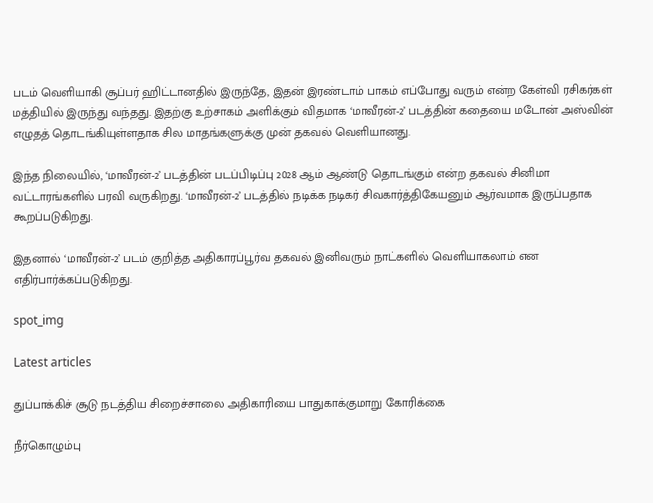படம் வெளியாகி சூப்பர் ஹிட்டானதில் இருந்தே, இதன் இரண்டாம் பாகம் எப்போது வரும் என்ற கேள்வி ரசிகர்கள் மத்தியில் இருந்து வந்தது. இதற்கு உற்சாகம் அளிக்கும் விதமாக ‘மாவீரன்-2’ படத்தின் கதையை மடோன் அஸ்வின் எழுதத் தொடங்கியுள்ளதாக சில மாதங்களுக்கு முன் தகவல் வெளியானது.

இந்த நிலையில், ‘மாவீரன்-2’ படத்தின் படப்பிடிப்பு 2028 ஆம் ஆண்டு தொடங்கும் என்ற தகவல் சினிமா வட்டாரங்களில் பரவி வருகிறது. ‘மாவீரன்-2’ படத்தில் நடிக்க நடிகர் சிவகார்த்திகேயனும் ஆர்வமாக இருப்பதாக கூறப்படுகிறது.

இதனால் ‘மாவீரன்-2’ படம் குறித்த அதிகாரப்பூர்வ தகவல் இனிவரும் நாட்களில் வெளியாகலாம் என எதிர்பார்க்கப்படுகிறது.

spot_img

Latest articles

துப்பாக்கிச் சூடு நடத்திய சிறைச்சாலை அதிகாரியை பாதுகாக்குமாறு கோரிக்கை

நீர்கொழும்பு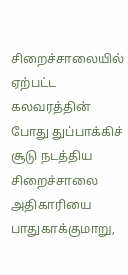சிறைச்சாலையில் ஏற்பட்ட கலவரத்தின் போது துப்பாக்கிச் சூடு நடத்திய சிறைச்சாலை அதிகாரியை பாதுகாக்குமாறு,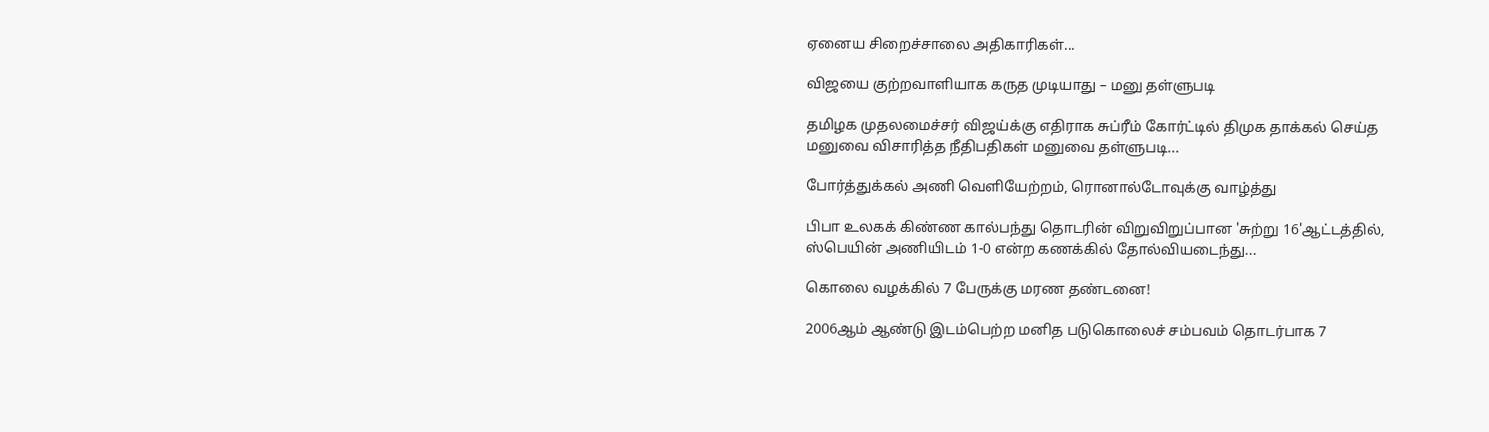ஏனைய சிறைச்சாலை அதிகாரிகள்...

விஜயை குற்றவாளியாக கருத முடியாது – மனு தள்ளுபடி

தமிழக முதலமைச்சர் விஜய்க்கு எதிராக சுப்ரீம் கோர்ட்டில் திமுக தாக்கல் செய்த மனுவை விசாரித்த நீதிபதிகள் மனுவை தள்ளுபடி...

போர்த்துக்கல் அணி வெளியேற்றம், ரொனால்டோவுக்கு வாழ்த்து

பிபா உலகக் கிண்ண கால்பந்து தொடரின் விறுவிறுப்பான 'சுற்று 16'ஆட்டத்தில், ஸ்பெயின் அணியிடம் 1-0 என்ற கணக்கில் தோல்வியடைந்து...

கொலை வழக்கில் 7 பேருக்கு மரண தண்டனை!

2006ஆம் ஆண்டு இடம்பெற்ற மனித படுகொலைச் சம்பவம் தொடர்பாக 7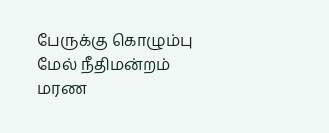பேருக்கு கொழும்பு மேல் நீதிமன்றம் மரண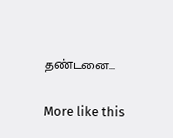தண்டனை...

More like this